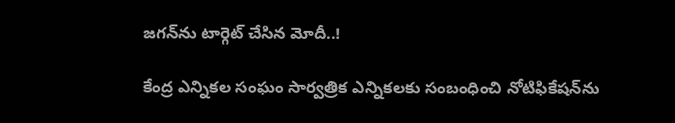జగన్‌ను టార్గెట్ చేసిన మోదీ..!

కేంద్ర ఎన్నికల సంఘం సార్వత్రిక ఎన్నికలకు సంబంధించి నోటిఫికేషన్‌ను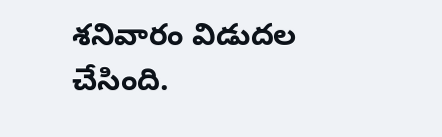శనివారం విడుదల చేసింది.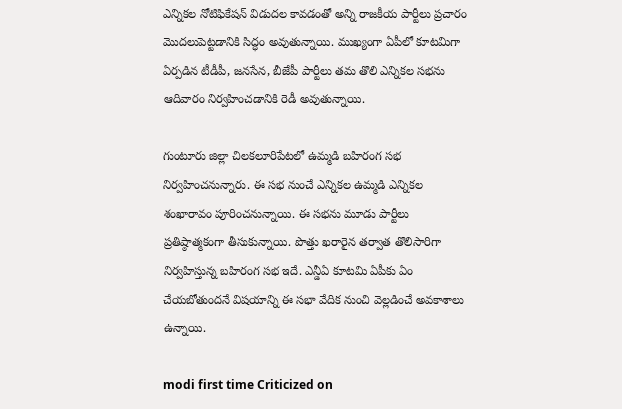ఎన్నికల నోటిఫికేషన్‌ విడుదల కావడంతో అన్ని రాజకీయ పార్టీలు ప్రచారం మొదలుపెట్టడానికి సిద్ధం అవుతున్నాయి. ముఖ్యంగా ఏపీలో కూటమిగా ఏర్పడిన టీడీపీ, జనసేన, బీజేపీ పార్టీలు తమ తొలి ఎన్నికల సభను ఆదివారం నిర్వహించడానికి రెడీ అవుతున్నాయి.

గుంటూరు జిల్లా చిలకలూరి‌పేటలో ఉమ్మడి బహిరంగ సభ నిర్వహించనున్నారు. ఈ సభ నుంచే ఎన్నికల ఉమ్మడి ఎన్నికల శంఖారావం పూరించనున్నాయి. ఈ సభను మూడు పార్టీలు ప్రతిష్ఠాత్మకంగా తీసుకున్నాయి. పొత్తు ఖరారైన తర్వాత తొలిసారిగా నిర్వహిస్తున్న బహిరంగ సభ ఇదే. ఎన్డీఏ కూటమి ఏపీకు ఏం చేయబోతుందనే విషయాన్ని ఈ సభా వేదిక నుంచి వెల్లడించే అవకాశాలు ఉన్నాయి.

modi first time Criticized on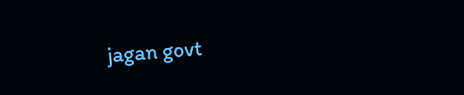jagan govt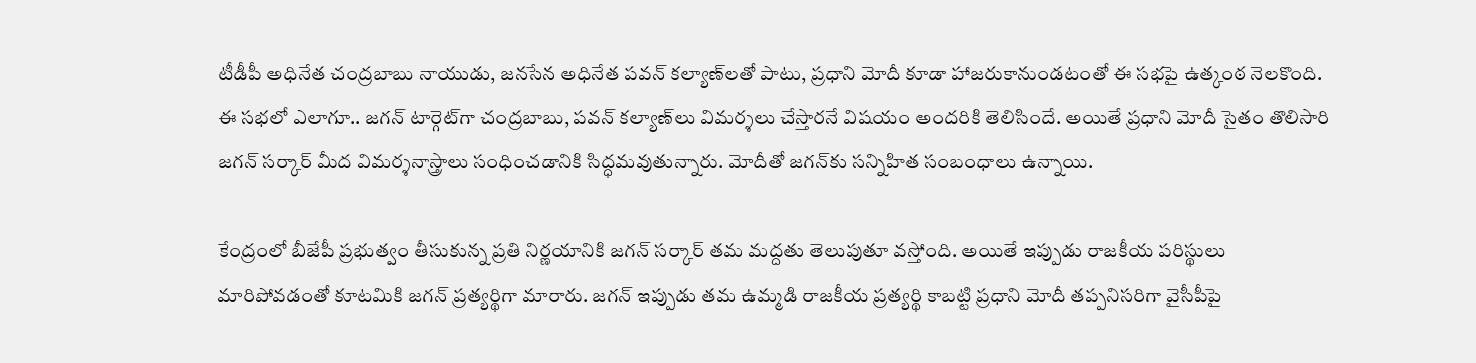టీడీపీ అధినేత చంద్రబాబు నాయుడు, జనసేన అధినేత పవన్‌ కల్యాణ్‌‌లతో పాటు, ప్రధాని మోదీ కూడా హాజరుకానుండటంతో ఈ సభపై ఉత్కంఠ నెలకొంది. ఈ సభలో ఎలాగూ.. జగన్ టార్గెట్‌గా చంద్రబాబు, పవన్ కల్యాణ్‌లు విమర్శలు చేస్తారనే విషయం అందరికి తెలిసిందే. అయితే ప్రధాని మోదీ సైతం తొలిసారి జగన్ సర్కార్ మీద విమర్శనాస్త్రాలు సంధించడానికి సిద్ధమవుతున్నారు. మోదీతో జగన్‌కు సన్నిహిత సంబంధాలు ఉన్నాయి.

కేంద్రంలో బీజేపీ ప్రభుత్వం తీసుకున్న ప్రతి నిర్ణయానికి జగన్ సర్కార్ తమ మద్దతు తెలుపుతూ వస్తోంది. అయితే ఇప్పుడు రాజకీయ పరిస్థులు మారిపోవడంతో కూటమికి జగన్ ప్రత్యర్థిగా మారారు. జగన్ ఇప్పుడు తమ ఉమ్మడి రాజకీయ ప్రత్యర్థి కాబట్టి ప్రధాని మోదీ తప్పనిసరిగా వైసీపీపై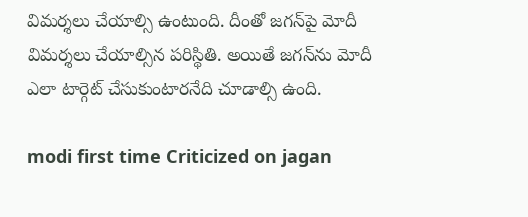విమర్శలు చేయాల్సి ఉంటుంది. దీంతో జగన్‌పై మోదీ విమర్శలు చేయాల్సిన పరిస్థితి. అయితే జగన్‌ను మోదీ ఎలా టార్గెట్ చేసుకుంటారనేది చూడాల్సి ఉంది.

modi first time Criticized on jagan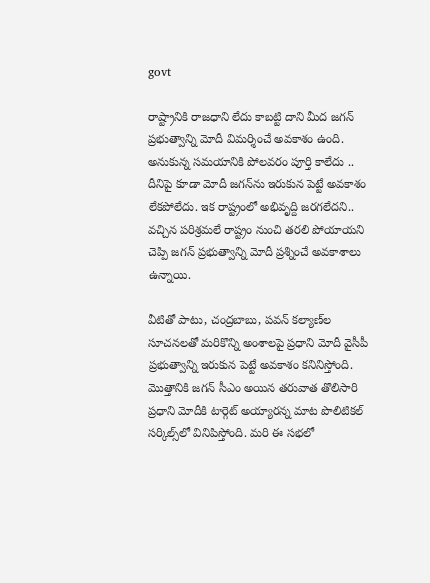govt

రాష్ట్రానికి రాజధాని లేదు కాబట్టి దాని మీద జగన్ ప్రభుత్వాన్ని మోదీ విమర్శించే అవకాశం ఉంది. అనుకున్న సమయానికి పోలవరం పూర్తి కాలేదు .. దీనిపై కూడా మోదీ జగన్‌ను ఇరుకున పెట్టే అవకాశం లేకపోలేదు. ఇక రాష్ట్రంలో అభివృద్ది జరగలేదని.. వచ్చిన పరిశ్రమలే రాష్ట్రం నుంచి తరలి పోయాయని చెప్పి జగన్ ప్రభుత్వాన్ని మోదీ ప్రశ్నించే అవకాశాలు ఉన్నాయి.

వీటితో పాటు, చంద్రబాబు, పవన్ కల్యాణ్‌ల సూచనలతో మరికొన్ని అంశాలపై ప్రధాని మోదీ వైసీపీ ప్రభుత్వాన్ని ఇరుకున పెట్టే అవకాశం కనినిస్తోంది. మొత్తానికి జగన్ సీఎం అయిన తరువాత తొలిసారి ప్రధాని మోదీకి టార్గెట్ అయ్యారన్న మాట పొలిటికల్ సర్కిల్స్‌లో వినిపిస్తోంది. మరి ఈ సభలో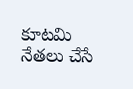కూటమి నేతలు చేసే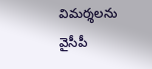విమర్శలను వైసీపీ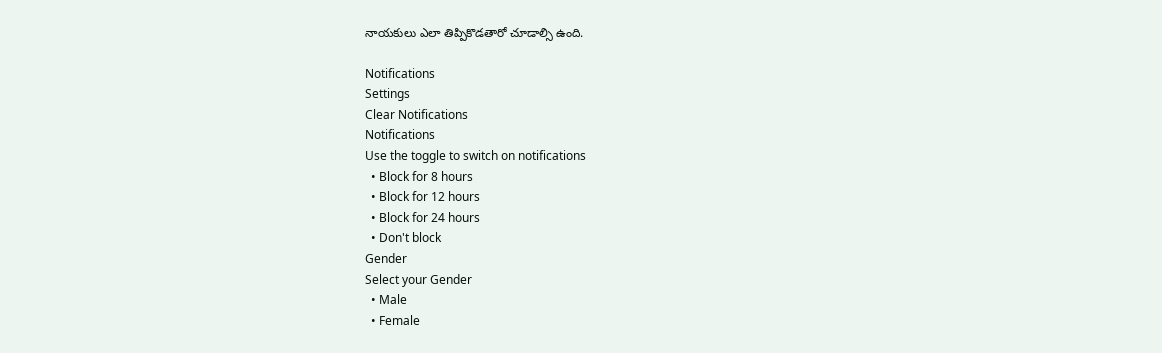నాయకులు ఎలా తిప్పికొడతారో చూడాల్సి ఉంది.

Notifications
Settings
Clear Notifications
Notifications
Use the toggle to switch on notifications
  • Block for 8 hours
  • Block for 12 hours
  • Block for 24 hours
  • Don't block
Gender
Select your Gender
  • Male
  • Female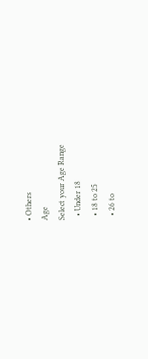• Others
Age
Select your Age Range
  • Under 18
  • 18 to 25
  • 26 to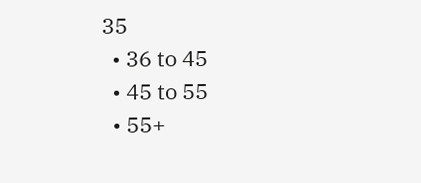35
  • 36 to 45
  • 45 to 55
  • 55+